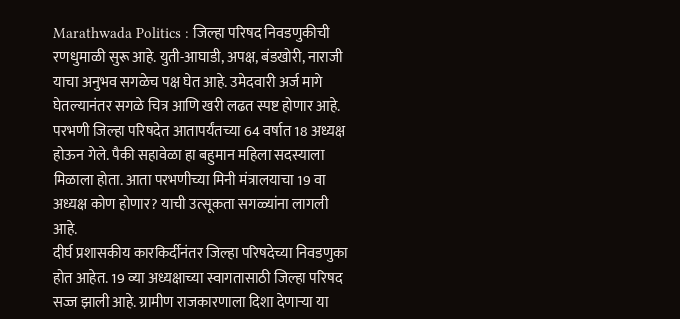Marathwada Politics : जिल्हा परिषद निवडणुकीची रणधुमाळी सुरू आहे. युती-आघाडी, अपक्ष, बंडखोरी, नाराजी याचा अनुभव सगळेच पक्ष घेत आहे. उमेदवारी अर्ज मागे घेतल्यानंतर सगळे चित्र आणि खरी लढत स्पष्ट होणार आहे. परभणी जिल्हा परिषदेत आतापर्यंतच्या 64 वर्षात 18 अध्यक्ष होऊन गेले. पैकी सहावेळा हा बहुमान महिला सदस्याला मिळाला होता. आता परभणीच्या मिनी मंत्रालयाचा 19 वा अध्यक्ष कोण होणार? याची उत्सूकता सगळ्यांना लागली आहे.
दीर्घ प्रशासकीय कारकिर्दीनंतर जिल्हा परिषदेच्या निवडणुका होत आहेत. 19 व्या अध्यक्षाच्या स्वागतासाठी जिल्हा परिषद सज्ज झाली आहे. ग्रामीण राजकारणाला दिशा देणाऱ्या या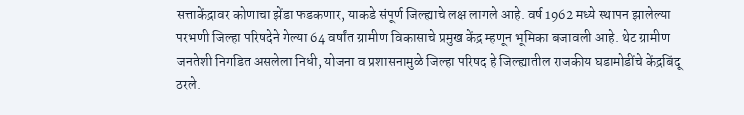सत्ताकेंद्रावर कोणाचा झेंडा फडकणार, याकडे संपूर्ण जिल्ह्याचे लक्ष लागले आहे. वर्ष 1962 मध्ये स्थापन झालेल्या परभणी जिल्हा परिषदेने गेल्या 64 वर्षांत ग्रामीण विकासाचे प्रमुख केंद्र म्हणून भूमिका बजावली आहे. थेट ग्रामीण जनतेशी निगडित असलेला निधी, योजना व प्रशासनामुळे जिल्हा परिषद हे जिल्ह्यातील राजकीय घडामोडींचे केंद्रबिंदू ठरले.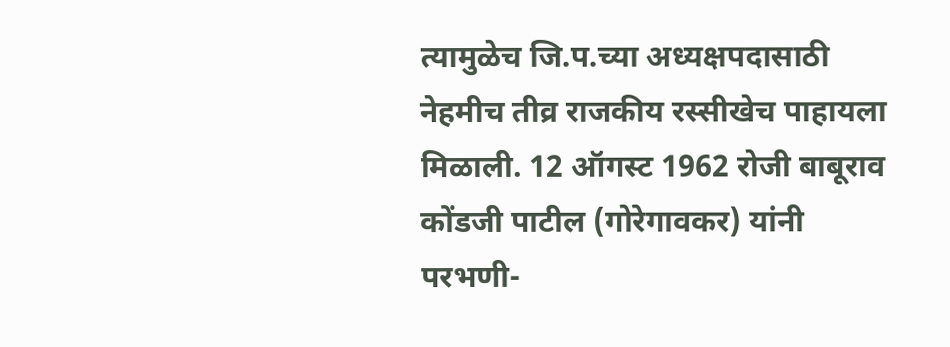त्यामुळेच जि.प.च्या अध्यक्षपदासाठी नेहमीच तीव्र राजकीय रस्सीखेच पाहायला मिळाली. 12 ऑगस्ट 1962 रोजी बाबूराव कोंडजी पाटील (गोरेगावकर) यांनी परभणी-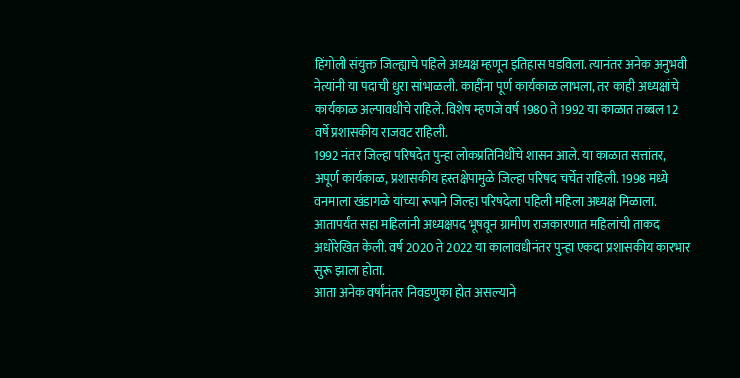हिंगोली संयुक्त जिल्ह्याचे पहिले अध्यक्ष म्हणून इतिहास घडविला. त्यानंतर अनेक अनुभवी नेत्यांनी या पदाची धुरा सांभाळली. काहींना पूर्ण कार्यकाळ लाभला, तर काही अध्यक्षांचे कार्यकाळ अल्पावधीचे राहिले. विशेष म्हणजे वर्ष 1980 ते 1992 या काळात तब्बल 12 वर्षे प्रशासकीय राजवट राहिली.
1992 नंतर जिल्हा परिषदेत पुन्हा लोकप्रतिनिधींचे शासन आले. या काळात सत्तांतर, अपूर्ण कार्यकाळ, प्रशासकीय हस्तक्षेपामुळे जिल्हा परिषद चर्चेत राहिली. 1998 मध्ये वनमाला खंडागळे यांच्या रूपाने जिल्हा परिषदेला पहिली महिला अध्यक्ष मिळाला. आतापर्यंत सहा महिलांनी अध्यक्षपद भूषवून ग्रामीण राजकारणात महिलांची ताकद अधोरेखित केली. वर्ष 2020 ते 2022 या कालावधीनंतर पुन्हा एकदा प्रशासकीय कारभार सुरू झाला होता.
आता अनेक वर्षांनंतर निवडणुका होत असल्याने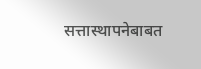सत्तास्थापनेबाबत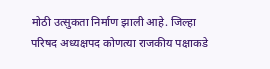मोठी उत्सुकता निर्माण झाली आहे. जिल्हा परिषद अध्यक्षपद कोणत्या राजकीय पक्षाकडे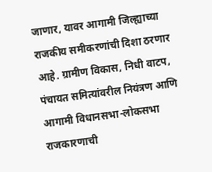जाणार, यावर आगामी जिल्ह्याच्या राजकीय समीकरणांची दिशा ठरणार आहे. ग्रामीण विकास, निधी वाटप, पंचायत समित्यांवरील नियंत्रण आणि आगामी विधानसभा-लोकसभा राजकारणाची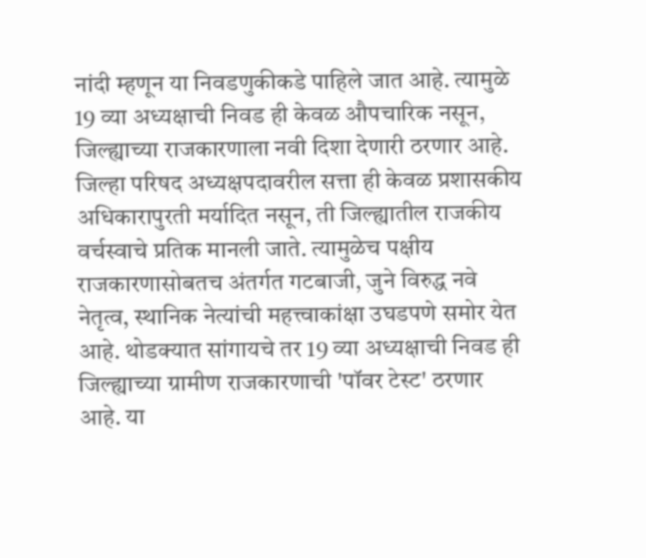नांदी म्हणून या निवडणुकीकडे पाहिले जात आहे. त्यामुळे 19 व्या अध्यक्षाची निवड ही केवळ औपचारिक नसून, जिल्ह्याच्या राजकारणाला नवी दिशा देणारी ठरणार आहे.
जिल्हा परिषद अध्यक्षपदावरील सत्ता ही केवळ प्रशासकीय अधिकारापुरती मर्यादित नसून, ती जिल्ह्यातील राजकीय वर्चस्वाचे प्रतिक मानली जाते. त्यामुळेच पक्षीय राजकारणासोबतच अंतर्गत गटबाजी, जुने विरुद्ध नवे नेतृत्व, स्थानिक नेत्यांची महत्त्वाकांक्षा उघडपणे समोर येत आहे. थोडक्यात सांगायचे तर 19 व्या अध्यक्षाची निवड ही जिल्ह्याच्या ग्रामीण राजकारणाची 'पॉवर टेस्ट' ठरणार आहे. या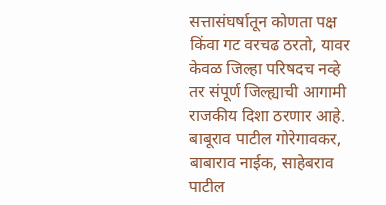सत्तासंघर्षातून कोणता पक्ष किंवा गट वरचढ ठरतो, यावर केवळ जिल्हा परिषदच नव्हे तर संपूर्ण जिल्ह्याची आगामी राजकीय दिशा ठरणार आहे.
बाबूराव पाटील गोरेगावकर, बाबाराव नाईक, साहेबराव पाटील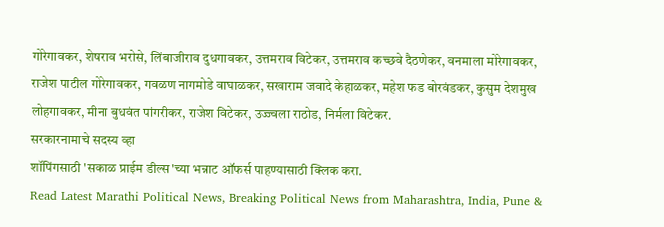गोरेगावकर, शेषराव भरोसे, लिंबाजीराव दुधगावकर, उत्तमराव विटेकर, उत्तमराव कच्छवे दैठणेकर, वनमाला मोरेगावकर, राजेश पाटील गोरेगावकर, गवळण नागमोडे वाघाळकर, सखाराम जवादे केहाळकर, महेश फड बोरवंडकर, कुसुम देशमुख लोहगावकर, मीना बुधवंत पांगरीकर, राजेश विटेकर, उज्ज्वला राठोड, निर्मला विटेकर.
सरकारनामाचे सदस्य व्हा
शॉपिंगसाठी 'सकाळ प्राईम डील्स'च्या भन्नाट ऑफर्स पाहण्यासाठी क्लिक करा.
Read Latest Marathi Political News, Breaking Political News from Maharashtra, India, Pune &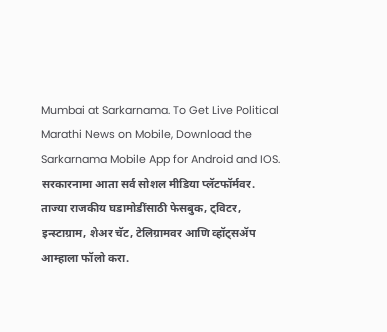Mumbai at Sarkarnama. To Get Live Political Marathi News on Mobile, Download the Sarkarnama Mobile App for Android and IOS. सरकारनामा आता सर्व सोशल मीडिया प्लॅटफॉर्मवर. ताज्या राजकीय घडामोडींसाठी फेसबुक, ट्विटर, इन्स्टाग्राम, शेअर चॅट, टेलिग्रामवर आणि व्हॉट्सॲप आम्हाला फॉलो करा.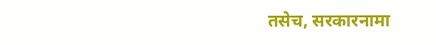तसेच, सरकारनामा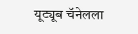यूट्यूब चॅनेलला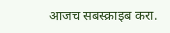आजच सबस्क्राइब करा.